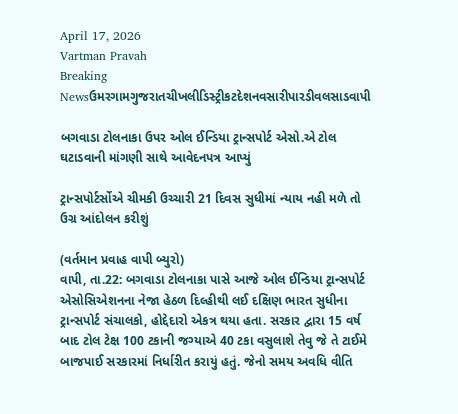April 17, 2026
Vartman Pravah
Breaking Newsઉમરગામગુજરાતચીખલીડિસ્ટ્રીકટદેશનવસારીપારડીવલસાડવાપી

બગવાડા ટોલનાકા ઉપર ઓલ ઈન્‍ડિયા ટ્રાન્‍સપોર્ટ એસો.એ ટોલ ઘટાડવાની માંગણી સાથે આવેદનપત્ર આપ્‍યું

ટ્રાન્‍સપોર્ટર્સોએ ચીમકી ઉચ્‍ચારી 21 દિવસ સુધીમાં ન્‍યાય નહી મળે તો ઉગ્ર આંદોલન કરીશું

(વર્તમાન પ્રવાહ વાપી બ્‍યુરો)
વાપી, તા.22: બગવાડા ટોલનાકા પાસે આજે ઓલ ઈન્‍ડિયા ટ્રાન્‍સપોર્ટ એસોસિએશનના નેજા હેઠળ દિલ્‍હીથી લઈ દક્ષિણ ભારત સુધીના ટ્રાન્‍સપોર્ટ સંચાલકો, હોદ્દેદારો એકત્ર થયા હતા. સરકાર દ્વારા 15 વર્ષ બાદ ટોલ ટેક્ષ 100 ટકાની જગ્‍યાએ 40 ટકા વસુલાશે તેવુ જે તે ટાઈમે બાજપાઈ સરકારમાં નિર્ધારીત કરાયું હતું. જેનો સમય અવધિ વીતિ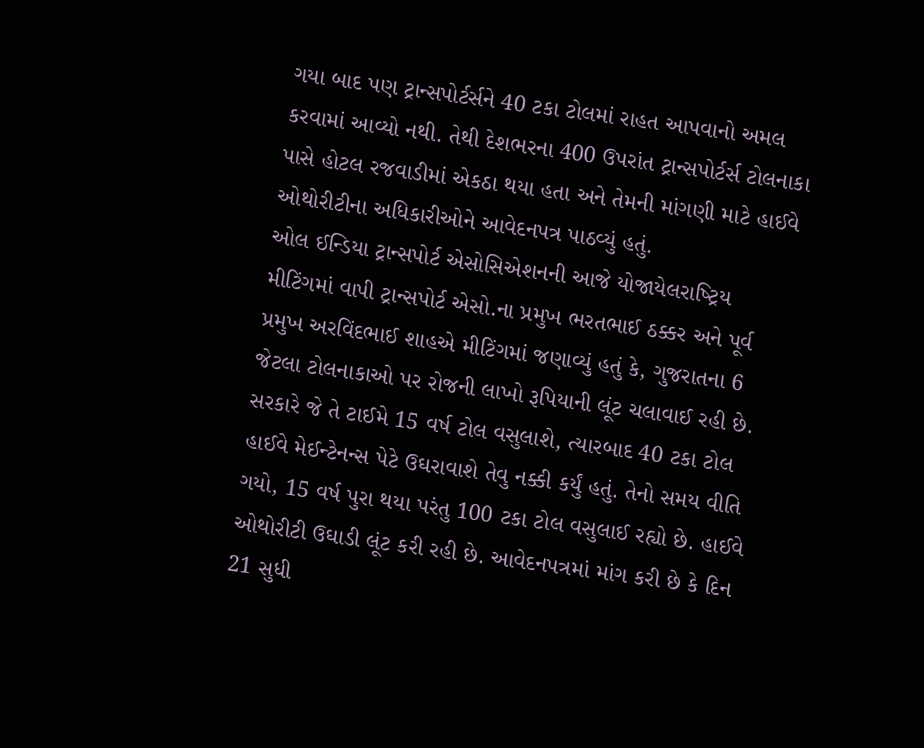ગયા બાદ પણ ટ્રાન્‍સપોર્ટર્સને 40 ટકા ટોલમાં રાહત આપવાનો અમલ કરવામાં આવ્‍યો નથી. તેથી દેશભરના 400 ઉપરાંત ટ્રાન્‍સપોર્ટર્સ ટોલનાકા પાસે હોટલ રજવાડીમાં એકઠા થયા હતા અને તેમની માંગણી માટે હાઈવે ઓથોરીટીના અધિકારીઓને આવેદનપત્ર પાઠવ્‍યું હતું.
ઓલ ઈન્‍ડિયા ટ્રાન્‍સપોર્ટ એસોસિએશનની આજે યોજાયેલરાષ્‍ટ્રિય મીટિંગમાં વાપી ટ્રાન્‍સપોર્ટ એસો.ના પ્રમુખ ભરતભાઈ ઠક્કર અને પૂર્વ પ્રમુખ અરવિંદભાઈ શાહએ મીટિંગમાં જણાવ્‍યું હતું કે, ગુજરાતના 6 જેટલા ટોલનાકાઓ પર રોજની લાખો રૂપિયાની લૂંટ ચલાવાઈ રહી છે. સરકારે જે તે ટાઈમે 15 વર્ષ ટોલ વસુલાશે, ત્‍યારબાદ 40 ટકા ટોલ હાઈવે મેઈન્‍ટેનન્‍સ પેટે ઉઘરાવાશે તેવુ નક્કી કર્યું હતું. તેનો સમય વીતિ ગયો, 15 વર્ષ પુરા થયા પરંતુ 100 ટકા ટોલ વસુલાઈ રહ્યો છે. હાઈવે ઓથોરીટી ઉઘાડી લૂંટ કરી રહી છે. આવેદનપત્રમાં માંગ કરી છે કે દિન 21 સુધી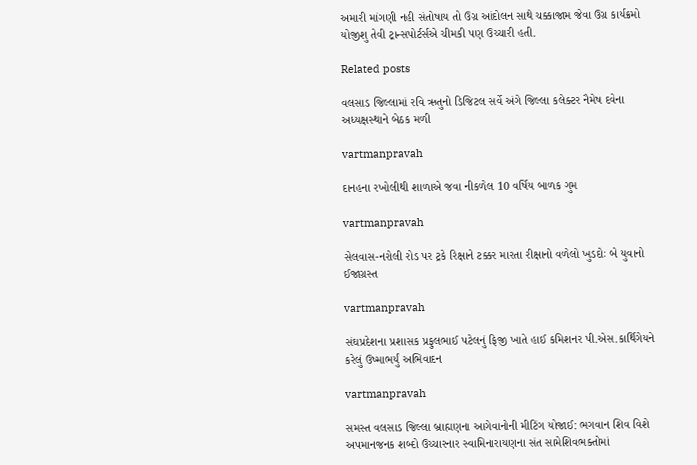અમારી માંગણી નહી સંતોષાય તો ઉગ્ર આંદોલન સાથે ચક્કાજામ જેવા ઉગ્ર કાર્યક્રમો યોજીશુ તેવી ટ્રાન્‍સપોર્ટર્સએ ચીમકી પણ ઉચ્‍ચારી હતી.

Related posts

વલસાડ જિલ્લામાં રવિ ઋતુનો ડિજિટલ સર્વે અંગે જિલ્લા કલેક્‍ટર નૈમેષ દવેના અધ્‍યક્ષસ્‍થાને બેઠક મળી

vartmanpravah

દાનહના રખોલીથી શાળાએ જવા નીકળેલ 10 વર્ષિય બાળક ગુમ

vartmanpravah

સેલવાસ-નરોલી રોડ પર ટ્રકે રિક્ષાને ટક્કર મારતા રીક્ષાનો વળેલો ખુડદોઃ બે યુવાનો ઈજાગ્રસ્‍ત

vartmanpravah

સંઘપ્રદેશના પ્રશાસક પ્રફુલભાઈ પટેલનું ફિજી ખાતે હાઈ કમિશનર પી.એસ.કાર્થિગેયને કરેલું ઉષ્‍માભર્યું અભિવાદન

vartmanpravah

સમસ્‍ત વલસાડ જિલ્લા બ્રાહ્મણના આગેવાનોની મીટિંગ યોજાઈ: ભગવાન શિવ વિશે અપમાનજનક શબ્‍દો ઉચ્‍ચારનાર સ્‍વામિનારાયણના સંત સામેશિવભક્‍તોમાં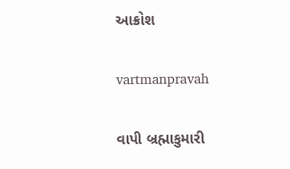આક્રોશ

vartmanpravah

વાપી બ્રહ્માકુમારી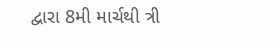દ્વારા 8મી માર્ચથી ત્રી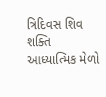ત્રિદિવસ શિવ શક્‍તિ આધ્‍યાત્‍મિક મેળો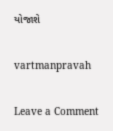યોજાશે

vartmanpravah

Leave a Comment